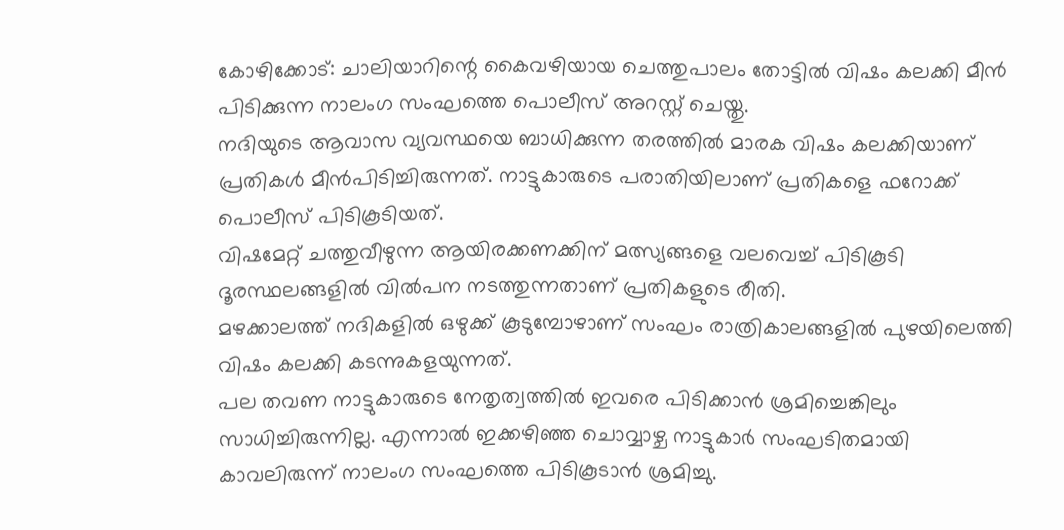കോഴിക്കോട്: ചാലിയാറിന്റെ കൈവഴിയായ ചെത്തുപാലം തോട്ടിൽ വിഷം കലക്കി മീൻ പിടിക്കുന്ന നാലംഗ സംഘത്തെ പൊലീസ് അറസ്റ്റ് ചെയ്തു.
നദിയുടെ ആവാസ വ്യവസ്ഥയെ ബാധിക്കുന്ന തരത്തിൽ മാരക വിഷം കലക്കിയാണ് പ്രതികൾ മീൻപിടിച്ചിരുന്നത്. നാട്ടുകാരുടെ പരാതിയിലാണ് പ്രതികളെ ഫറോക്ക് പൊലീസ് പിടികൂടിയത്.
വിഷമേറ്റ് ചത്തുവീഴുന്ന ആയിരക്കണക്കിന് മത്സ്യങ്ങളെ വലവെച്ച് പിടികൂടി ദൂരസ്ഥലങ്ങളിൽ വിൽപന നടത്തുന്നതാണ് പ്രതികളുടെ രീതി.
മഴക്കാലത്ത് നദികളിൽ ഒഴുക്ക് കൂടുമ്പോഴാണ് സംഘം രാത്രികാലങ്ങളിൽ പുഴയിലെത്തി വിഷം കലക്കി കടന്നുകളയുന്നത്.
പല തവണ നാട്ടുകാരുടെ നേതൃത്വത്തിൽ ഇവരെ പിടിക്കാൻ ശ്രമിച്ചെങ്കിലും സാധിച്ചിരുന്നില്ല. എന്നാൽ ഇക്കഴിഞ്ഞ ചൊവ്വാഴ്ച നാട്ടുകാർ സംഘടിതമായി കാവലിരുന്ന് നാലംഗ സംഘത്തെ പിടികൂടാൻ ശ്രമിച്ചു.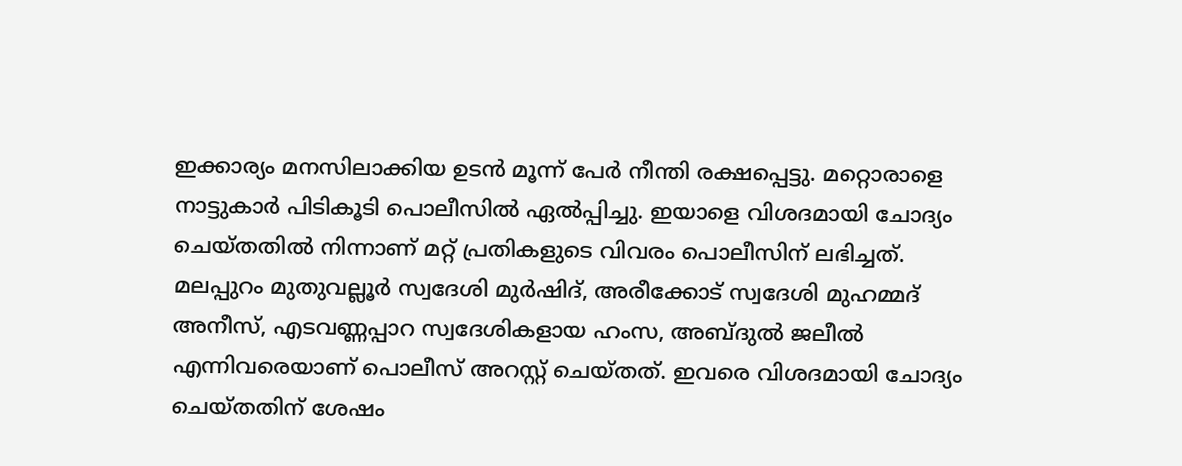ഇക്കാര്യം മനസിലാക്കിയ ഉടൻ മൂന്ന് പേർ നീന്തി രക്ഷപ്പെട്ടു. മറ്റൊരാളെ നാട്ടുകാർ പിടികൂടി പൊലീസിൽ ഏൽപ്പിച്ചു. ഇയാളെ വിശദമായി ചോദ്യം ചെയ്തതിൽ നിന്നാണ് മറ്റ് പ്രതികളുടെ വിവരം പൊലീസിന് ലഭിച്ചത്.
മലപ്പുറം മുതുവല്ലൂർ സ്വദേശി മുർഷിദ്, അരീക്കോട് സ്വദേശി മുഹമ്മദ് അനീസ്, എടവണ്ണപ്പാറ സ്വദേശികളായ ഹംസ, അബ്ദുൽ ജലീൽ എന്നിവരെയാണ് പൊലീസ് അറസ്റ്റ് ചെയ്തത്. ഇവരെ വിശദമായി ചോദ്യം ചെയ്തതിന് ശേഷം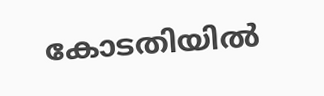കോടതിയിൽ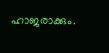ഹാജരാക്കും.